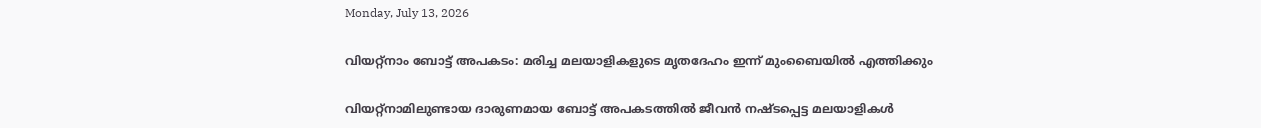Monday, July 13, 2026

വിയറ്റ്നാം ബോട്ട് അപകടം: മരിച്ച മലയാളികളുടെ മൃതദേഹം ഇന്ന് മുംബൈയില്‍ എത്തിക്കും

വിയറ്റ്നാമിലുണ്ടായ ദാരുണമായ ബോട്ട് അപകടത്തില്‍ ജീവന്‍ നഷ്ടപ്പെട്ട മലയാളികള്‍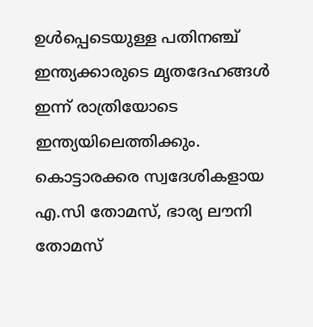ഉള്‍പ്പെടെയുള്ള പതിനഞ്ച് ഇന്ത്യക്കാരുടെ മൃതദേഹങ്ങള്‍ ഇന്ന് രാത്രിയോടെ ഇന്ത്യയിലെത്തിക്കും. കൊട്ടാരക്കര സ്വദേശികളായ എ.സി തോമസ്, ഭാര്യ ലൗനി തോമസ്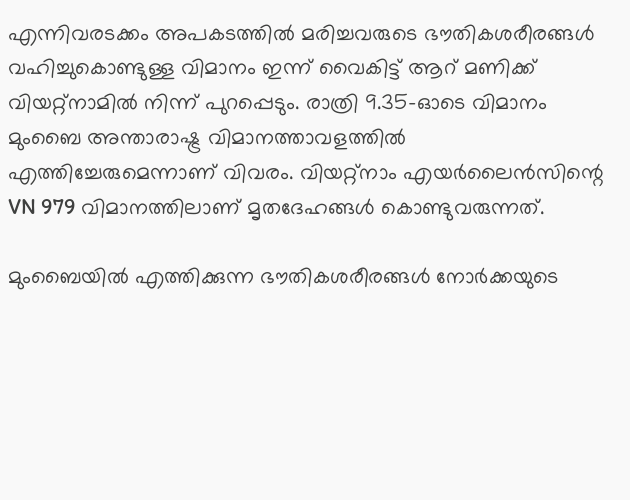എന്നിവരടക്കം അപകടത്തില്‍ മരിച്ചവരുടെ ഭൗതികശരീരങ്ങള്‍ വഹിച്ചുകൊണ്ടുള്ള വിമാനം ഇന്ന് വൈകിട്ട് ആറ് മണിക്ക് വിയറ്റ്‌നാമില്‍ നിന്ന് പുറപ്പെടും. രാത്രി 9.35-ഓടെ വിമാനം മുംബൈ അന്താരാഷ്ട്ര വിമാനത്താവളത്തില്‍ എത്തിച്ചേരുമെന്നാണ് വിവരം. വിയറ്റ്‌നാം എയര്‍ലൈന്‍സിന്റെ VN 979 വിമാനത്തിലാണ് മൃതദേഹങ്ങള്‍ കൊണ്ടുവരുന്നത്.

മുംബൈയില്‍ എത്തിക്കുന്ന ഭൗതികശരീരങ്ങള്‍ നോര്‍ക്കയുടെ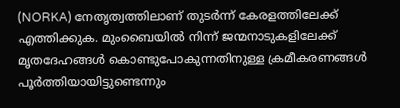(NORKA) നേതൃത്വത്തിലാണ് തുടര്‍ന്ന് കേരളത്തിലേക്ക് എത്തിക്കുക. മുംബൈയില്‍ നിന്ന് ജന്മനാടുകളിലേക്ക് മൃതദേഹങ്ങള്‍ കൊണ്ടുപോകുന്നതിനുള്ള ക്രമീകരണങ്ങള്‍ പൂര്‍ത്തിയായിട്ടുണ്ടെന്നും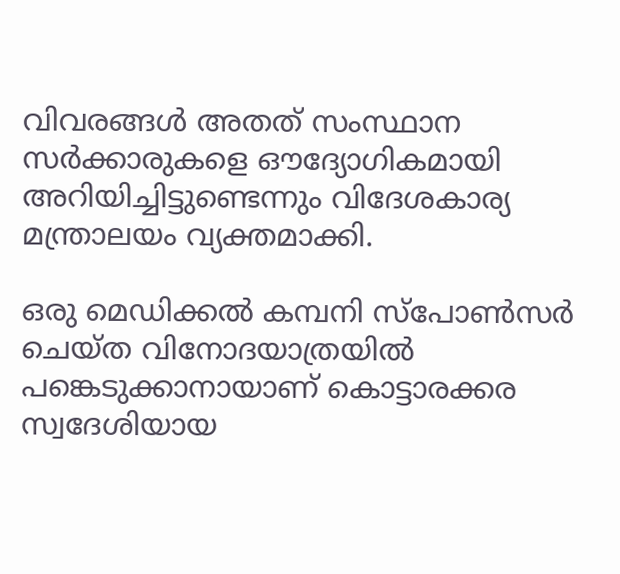വിവരങ്ങള്‍ അതത് സംസ്ഥാന സര്‍ക്കാരുകളെ ഔദ്യോഗികമായി അറിയിച്ചിട്ടുണ്ടെന്നും വിദേശകാര്യ മന്ത്രാലയം വ്യക്തമാക്കി.

ഒരു മെഡിക്കല്‍ കമ്പനി സ്‌പോണ്‍സര്‍ ചെയ്ത വിനോദയാത്രയില്‍ പങ്കെടുക്കാനായാണ് കൊട്ടാരക്കര സ്വദേശിയായ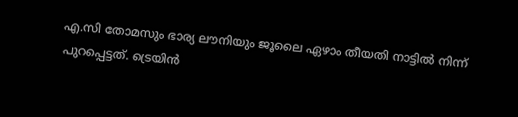എ.സി തോമസും ഭാര്യ ലൗനിയും ജൂലൈ ഏഴാം തീയതി നാട്ടില്‍ നിന്ന് പുറപ്പെട്ടത്. ട്രെയിന്‍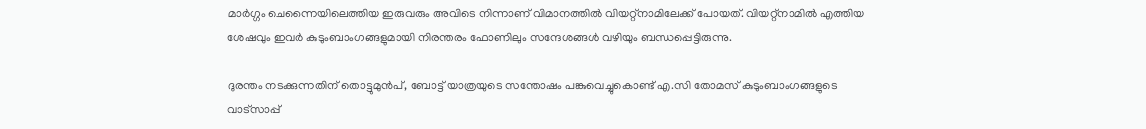മാര്‍ഗ്ഗം ചെന്നൈയിലെത്തിയ ഇരുവരും അവിടെ നിന്നാണ് വിമാനത്തില്‍ വിയറ്റ്‌നാമിലേക്ക് പോയത്. വിയറ്റ്‌നാമില്‍ എത്തിയ ശേഷവും ഇവര്‍ കുടുംബാംഗങ്ങളുമായി നിരന്തരം ഫോണിലും സന്ദേശങ്ങള്‍ വഴിയും ബന്ധപ്പെട്ടിരുന്നു.

ദുരന്തം നടക്കുന്നതിന് തൊട്ടുമുന്‍പ്, ബോട്ട് യാത്രയുടെ സന്തോഷം പങ്കുവെച്ചുകൊണ്ട് എ.സി തോമസ് കുടുംബാംഗങ്ങളുടെ വാട്‌സാപ്പ്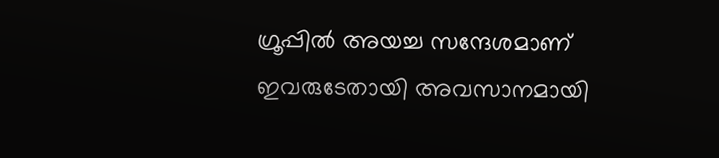ഗ്രൂപ്പില്‍ അയച്ച സന്ദേശമാണ് ഇവരുടേതായി അവസാനമായി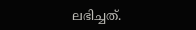ലഭിച്ചത്.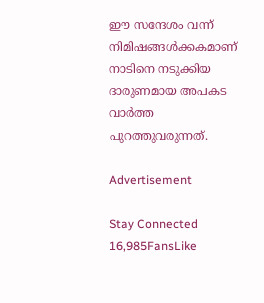ഈ സന്ദേശം വന്ന് നിമിഷങ്ങള്‍ക്കകമാണ് നാടിനെ നടുക്കിയ ദാരുണമായ അപകട വാര്‍ത്ത പുറത്തുവരുന്നത്.

Advertisement

Stay Connected
16,985FansLike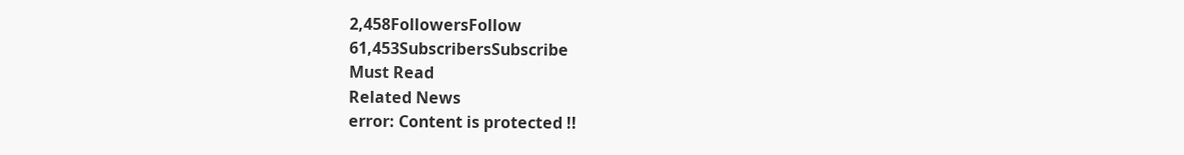2,458FollowersFollow
61,453SubscribersSubscribe
Must Read
Related News
error: Content is protected !!